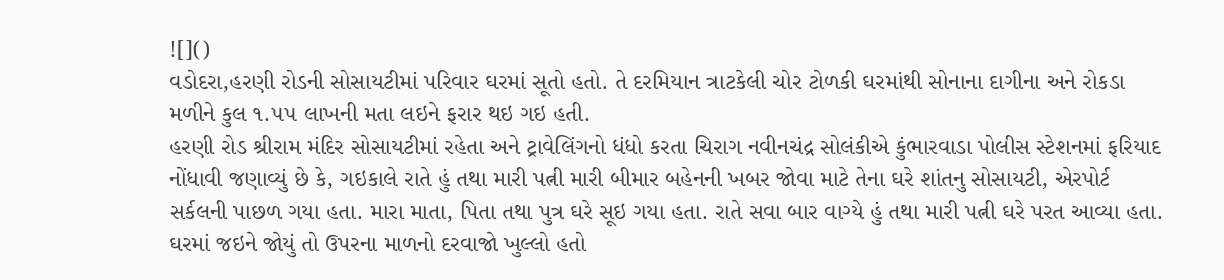![]()
વડોદરા,હરણી રોડની સોસાયટીમાં પરિવાર ઘરમાં સૂતો હતો. તે દરમિયાન ત્રાટકેલી ચોર ટોળકી ઘરમાંથી સોનાના દાગીના અને રોકડા મળીને કુલ ૧.૫૫ લાખની મતા લઇને ફરાર થઇ ગઇ હતી.
હરણી રોડ શ્રીરામ મંદિર સોસાયટીમાં રહેતા અને ટ્રાવેલિંગનો ધંધો કરતા ચિરાગ નવીનચંદ્ર સોલંકીએ કુંભારવાડા પોલીસ સ્ટેશનમાં ફરિયાદ નોંધાવી જણાવ્યું છે કે, ગઇકાલે રાતે હું તથા મારી પત્ની મારી બીમાર બહેનની ખબર જોવા માટે તેના ઘરે શાંતનુ સોસાયટી, એરપોર્ટ સર્કલની પાછળ ગયા હતા. મારા માતા, પિતા તથા પુત્ર ઘરે સૂઇ ગયા હતા. રાતે સવા બાર વાગ્યે હું તથા મારી પત્ની ઘરે પરત આવ્યા હતા. ઘરમાં જઇને જોયું તો ઉપરના માળનો દરવાજો ખુલ્લો હતો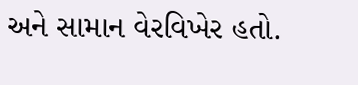અને સામાન વેરવિખેર હતો.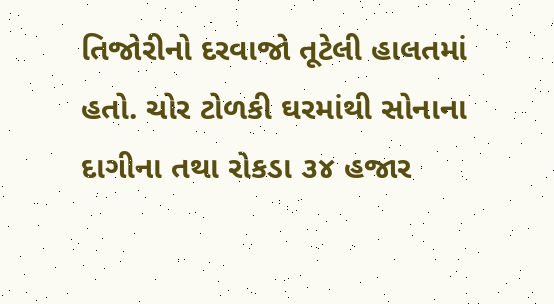તિજોરીનો દરવાજો તૂટેલી હાલતમાં હતો. ચોર ટોળકી ઘરમાંથી સોનાના દાગીના તથા રોકડા ૩૪ હજાર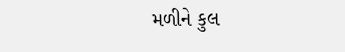મળીને કુલ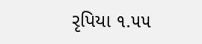રૃપિયા ૧.૫૫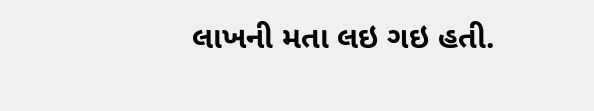લાખની મતા લઇ ગઇ હતી.